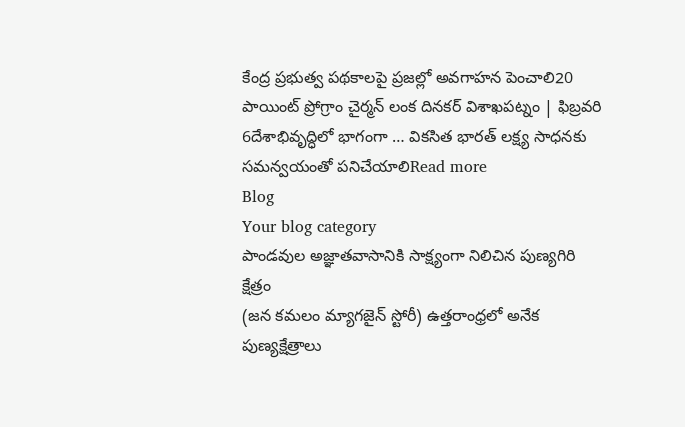కేంద్ర ప్రభుత్వ పథకాలపై ప్రజల్లో అవగాహన పెంచాలి20 పాయింట్ ప్రోగ్రాం చైర్మన్ లంక దినకర్ విశాఖపట్నం | ఫిబ్రవరి 6దేశాభివృద్ధిలో భాగంగా … వికసిత భారత్ లక్ష్య సాధనకు సమన్వయంతో పనిచేయాలిRead more
Blog
Your blog category
పాండవుల అజ్ఞాతవాసానికి సాక్ష్యంగా నిలిచిన పుణ్యగిరి క్షేత్రం
(జన కమలం మ్యాగజైన్ స్టోరీ) ఉత్తరాంధ్రలో అనేక పుణ్యక్షేత్రాలు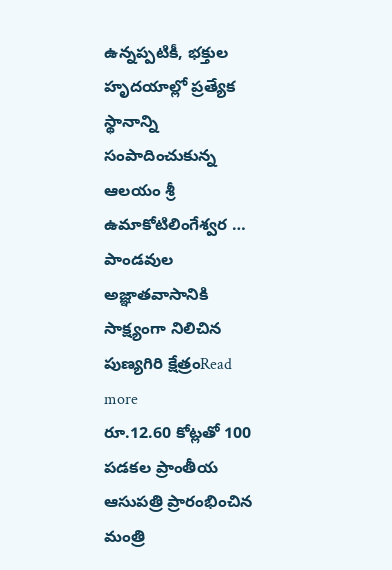ఉన్నప్పటికీ, భక్తుల హృదయాల్లో ప్రత్యేక స్థానాన్ని సంపాదించుకున్న ఆలయం శ్రీ ఉమాకోటిలింగేశ్వర … పాండవుల అజ్ఞాతవాసానికి సాక్ష్యంగా నిలిచిన పుణ్యగిరి క్షేత్రంRead more
రూ.12.60 కోట్లతో 100 పడకల ప్రాంతీయ ఆసుపత్రి ప్రారంభించిన మంత్రి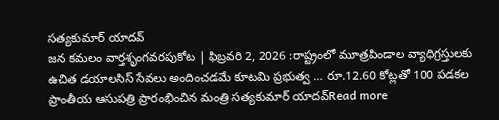సత్యకుమార్ యాదవ్
జన కమలం వార్తశృంగవరపుకోట | ఫిబ్రవరి 2, 2026 :రాష్ట్రంలో మూత్రపిండాల వ్యాధిగ్రస్తులకు ఉచిత డయాలసిస్ సేవలు అందించడమే కూటమి ప్రభుత్వ … రూ.12.60 కోట్లతో 100 పడకల ప్రాంతీయ ఆసుపత్రి ప్రారంభించిన మంత్రి సత్యకుమార్ యాదవ్Read more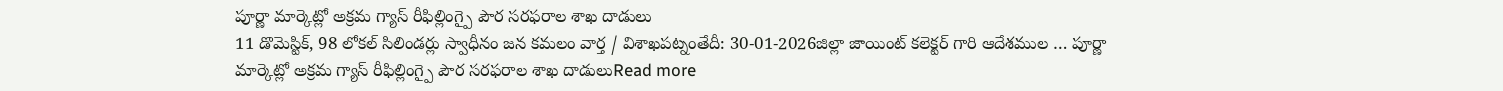పూర్ణా మార్కెట్లో అక్రమ గ్యాస్ రీఫిల్లింగ్పై పౌర సరఫరాల శాఖ దాడులు
11 డొమెస్టిక్, 98 లోకల్ సిలిండర్లు స్వాధీనం జన కమలం వార్త / విశాఖపట్నంతేదీ: 30-01-2026జిల్లా జాయింట్ కలెక్టర్ గారి ఆదేశముల … పూర్ణా మార్కెట్లో అక్రమ గ్యాస్ రీఫిల్లింగ్పై పౌర సరఫరాల శాఖ దాడులుRead more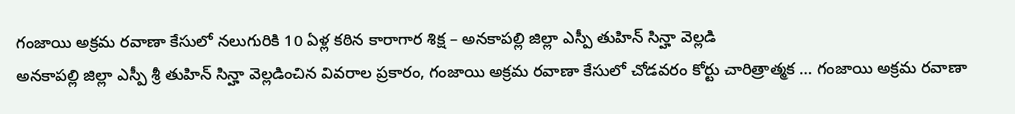గంజాయి అక్రమ రవాణా కేసులో నలుగురికి 10 ఏళ్ల కఠిన కారాగార శిక్ష – అనకాపల్లి జిల్లా ఎస్పీ తుహిన్ సిన్హా వెల్లడి
అనకాపల్లి జిల్లా ఎస్పీ శ్రీ తుహిన్ సిన్హా వెల్లడించిన వివరాల ప్రకారం, గంజాయి అక్రమ రవాణా కేసులో చోడవరం కోర్టు చారిత్రాత్మక … గంజాయి అక్రమ రవాణా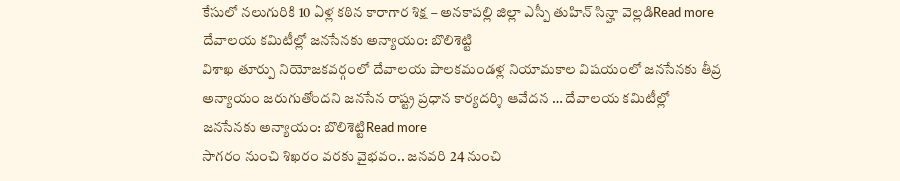కేసులో నలుగురికి 10 ఏళ్ల కఠిన కారాగార శిక్ష – అనకాపల్లి జిల్లా ఎస్పీ తుహిన్ సిన్హా వెల్లడిRead more
దేవాలయ కమిటీల్లో జనసేనకు అన్యాయం: బొలిశెట్టి
విశాఖ తూర్పు నియోజకవర్గంలో దేవాలయ పాలకమండళ్ల నియామకాల విషయంలో జనసేనకు తీవ్ర అన్యాయం జరుగుతోందని జనసేన రాష్ట్ర ప్రధాన కార్యదర్శి ఆవేదన … దేవాలయ కమిటీల్లో జనసేనకు అన్యాయం: బొలిశెట్టిRead more
సాగరం నుంచి శిఖరం వరకు వైభవం.. జనవరి 24 నుంచి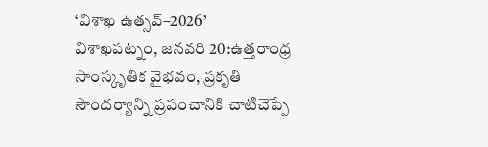‘విశాఖ ఉత్సవ్–2026’
విశాఖపట్నం, జనవరి 20:ఉత్తరాంధ్ర సాంస్కృతిక వైభవం, ప్రకృతి సౌందర్యాన్ని ప్రపంచానికి చాటిచెప్పే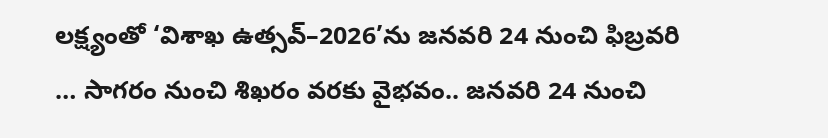లక్ష్యంతో ‘విశాఖ ఉత్సవ్–2026’ను జనవరి 24 నుంచి ఫిబ్రవరి … సాగరం నుంచి శిఖరం వరకు వైభవం.. జనవరి 24 నుంచి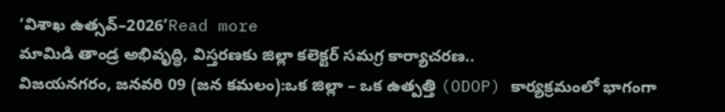‘విశాఖ ఉత్సవ్–2026’Read more
మామిడి తాండ్ర అభివృద్ధి, విస్తరణకు జిల్లా కలెక్టర్ సమగ్ర కార్యాచరణ..
విజయనగరం, జనవరి 09 (జన కమలం):ఒక జిల్లా – ఒక ఉత్పత్తి (ODOP) కార్యక్రమంలో భాగంగా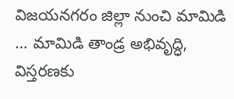విజయనగరం జిల్లా నుంచి మామిడి … మామిడి తాండ్ర అభివృద్ధి, విస్తరణకు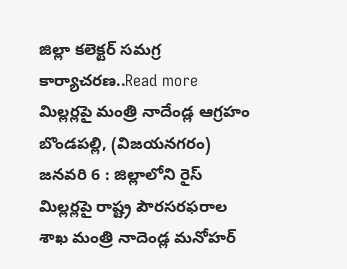జిల్లా కలెక్టర్ సమగ్ర కార్యాచరణ..Read more
మిల్లర్లపై మంత్రి నాదేండ్ల ఆగ్రహం
బొండపల్లి, (విజయనగరం) జనవరి 6 : జిల్లాలోని రైస్ మిల్లర్లపై రాష్ట్ర పౌరసరఫరాల శాఖ మంత్రి నాదెండ్ల మనోహర్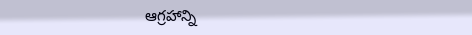ఆగ్రహాన్ని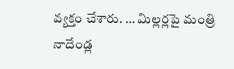వ్యక్తం చేశారు. … మిల్లర్లపై మంత్రి నాదేండ్ల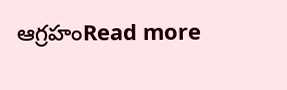ఆగ్రహంRead more